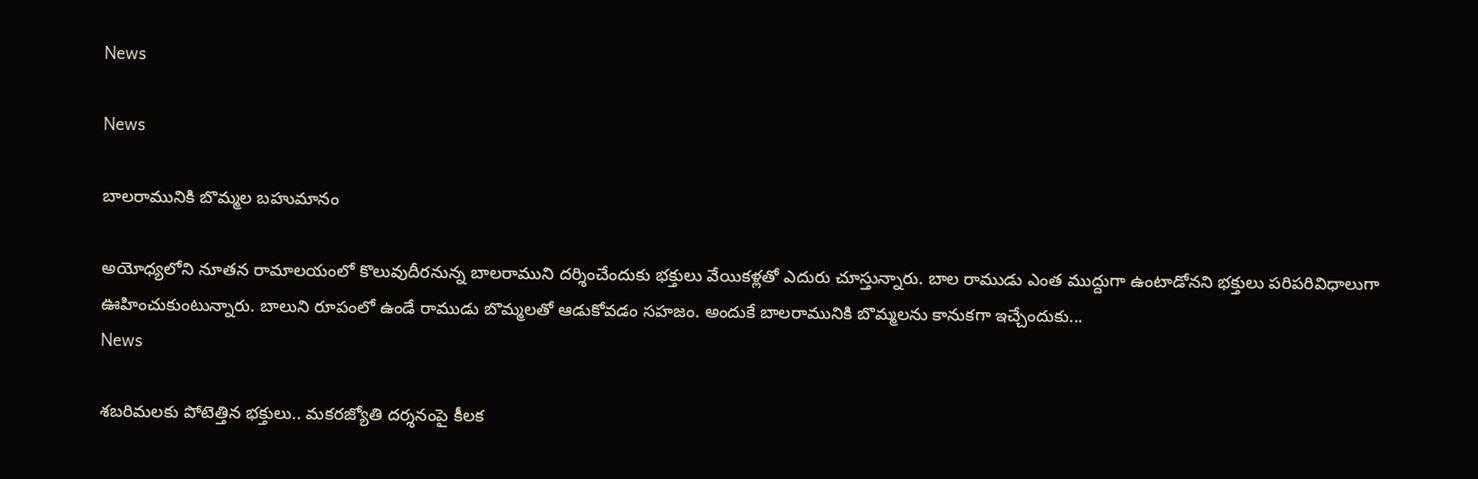News

News

బాలరామునికి బొమ్మల బహుమానం

అయోధ్యలోని నూతన రామాలయంలో కొలువుదీరనున్న బాలరాముని దర్శించేందుకు భక్తులు వేయికళ్లతో ఎదురు చూస్తున్నారు. బాల రాముడు ఎంత ముద్దుగా ఉంటాడోనని భక్తులు పరిపరివిధాలుగా ఊహించుకుంటున్నారు. బాలుని రూపంలో ఉండే రాముడు బొమ్మలతో ఆడుకోవడం సహజం. అందుకే బాలరామునికి బొమ్మలను కానుకగా ఇచ్చేందుకు...
News

శబరిమలకు పోటెత్తిన భక్తులు.. మకరజ్యోతి దర్శనంపై కీలక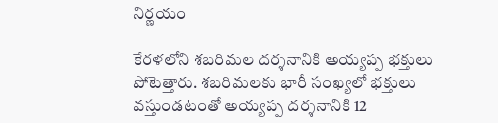నిర్ణయం

కేరళలోని శబరిమల దర్శనానికి అయ్యప్ప భక్తులు పోటెత్తారు. శబరిమలకు భారీ సంఖ్యలో భక్తులు వస్తుండటంతో అయ్యప్ప దర్శనానికి 12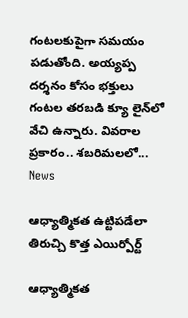గంటలకుపైగా సమయం పడుతోంది. అయ్యప్ప దర్శనం కోసం భక్తులు గంటల తరబడి క్యూ లైన్‌లో వేచి ఉన్నారు. వివరాల ప్రకారం.. శబరిమలలో...
News

ఆధ్యాత్మికత ఉట్టిపడేలా తిరుచ్చి కొత్త ఎయిర్పోర్ట్

ఆధ్యాత్మికత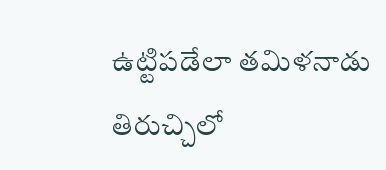ఉట్టిపడేలా తమిళనాడు తిరుచ్చిలో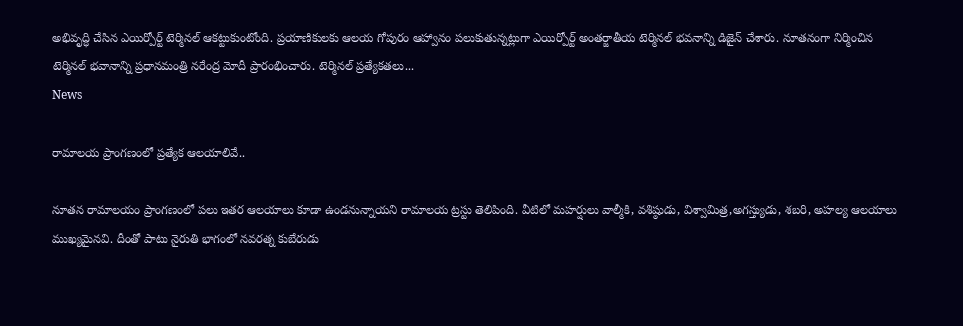అభివృద్ధి చేసిన ఎయిర్పోర్ట్ టెర్మినల్ ఆకట్టుకుంటోంది. ప్రయాణికులకు ఆలయ గోపురం ఆహ్వానం పలుకుతున్నట్లుగా ఎయిర్పోర్ట్ అంతర్జాతీయ టెర్మినల్ భవనాన్ని డిజైన్ చేశారు. నూతనంగా నిర్మించిన టెర్మినల్ భవానాన్ని ప్రధానమంత్రి నరేంద్ర మోదీ ప్రారంభించారు. టెర్మినల్ ప్రత్యేకతలు...
News

రామాలయ ప్రాంగణంలో ప్రత్యేక ఆలయాలివే..

నూతన రామాలయం ప్రాంగణంలో పలు ఇతర ఆలయాలు కూడా ఉండనున్నాయని రామాలయ ట్రస్టు తెలిపింది. వీటిలో మహర్షులు వాల్మీకి, వశిష్ఠుడు, విశ్వామిత్ర,అగస్త్యుడు, శబరి, అహల్య ఆలయాలు ముఖ్యమైనవి. దీంతో పాటు నైరుతి భాగంలో నవరత్న కుబేరుడు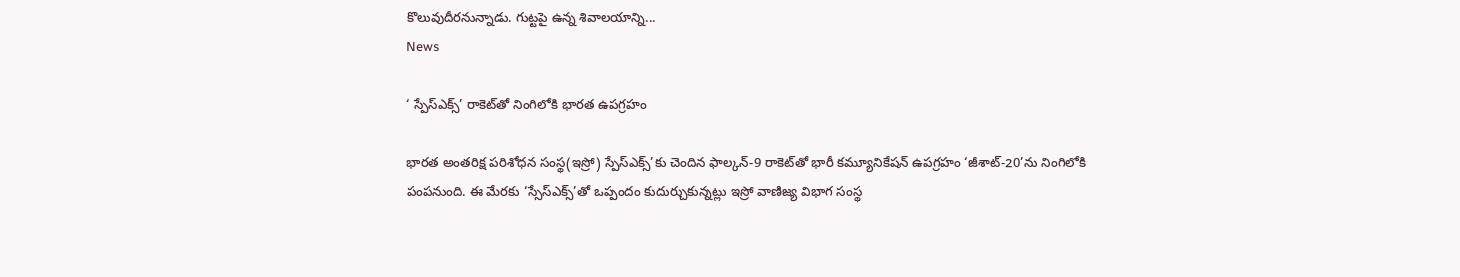కొలువుదీరనున్నాడు. గుట్టపై ఉన్న శివాలయాన్ని...
News

‘ స్పేస్‌ఎక్స్‌’ రాకెట్‌తో నింగిలోకి భారత ఉపగ్రహం

భారత అంతరిక్ష పరిశోధన సంస్థ(ఇస్రో) స్పేస్‌ఎక్స్‌’కు చెందిన ఫాల్కన్‌-9 రాకెట్‌తో భారీ కమ్యూనికేషన్‌ ఉపగ్రహం ‘జీశాట్‌-20’ను నింగిలోకి పంపనుంది. ఈ మేరకు ‘స్సేస్‌ఎక్స్‌’తో ఒప్పందం కుదుర్చుకున్నట్లు ఇస్రో వాణిజ్య విభాగ సంస్థ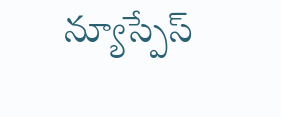న్యూస్పేస్‌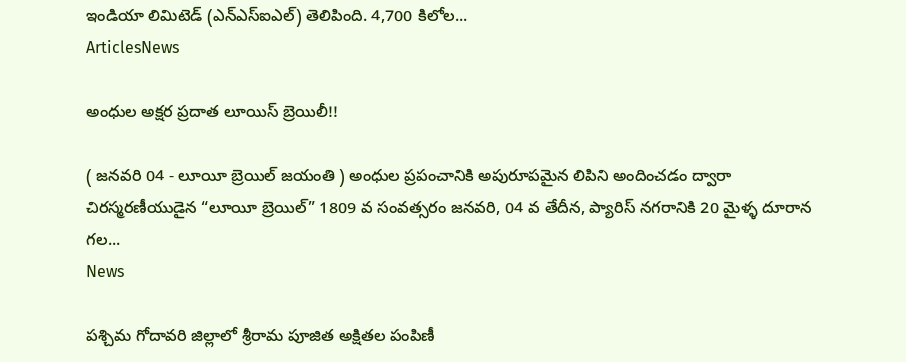ఇండియా లిమిటెడ్‌ (ఎన్‌ఎస్‌ఐఎల్‌) తెలిపింది. 4,700 కిలోల...
ArticlesNews

అంధుల అక్షర ప్రదాత లూయిస్ బ్రెయిలీ!!

( జనవరి 04 - లూయీ బ్రెయిల్ జయంతి ) అంధుల ప్రపంచానికి అపురూపమైన లిపిని అందించడం ద్వారా చిరస్మరణీయుడైన “లూయీ బ్రెయిల్” 1809 వ సంవత్సరం జనవరి, 04 వ తేదీన, ప్యారిస్ నగరానికి 20 మైళ్ళ దూరాన గల...
News

పశ్చిమ గోదావరి జిల్లాలో శ్రీరామ పూజిత అక్షితల పంపిణీ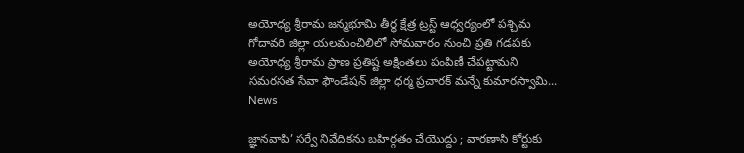అయోధ్య శ్రీరామ జన్మభూమి తీర్థ క్షేత్ర ట్రస్ట్‌ ఆధ్వర్యంలో పశ్చిమ గోదావరి జిల్లా యలమంచిలిలో సోమవారం నుంచి ప్రతి గడపకు అయోధ్య శ్రీరామ ప్రాణ ప్రతిష్ట అక్షింతలు పంపిణీ చేపట్టామని సమరసత సేవా ఫౌండేషన్‌ జిల్లా ధర్మ ప్రచారక్‌ మన్నే కుమారస్వామి...
News

జ్ఞానవాపి’ సర్వే నివేదికను బహిర్గతం చేయొద్దు ; వారణాసి కోర్టుకు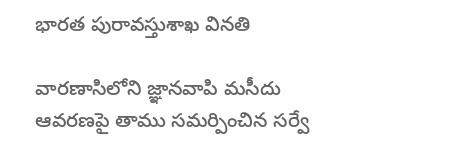భారత పురావస్తుశాఖ వినతి

వారణాసిలోని జ్ఞానవాపి మసీదు ఆవరణపై తాము సమర్పించిన సర్వే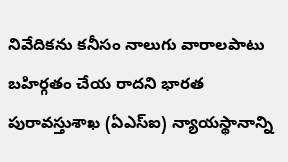నివేదికను కనీసం నాలుగు వారాలపాటు బహిర్గతం చేయ రాదని భారత పురావస్తుశాఖ (ఏఎస్ఐ) న్యాయస్థానాన్ని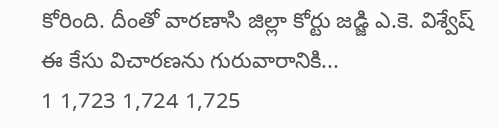కోరింది. దీంతో వారణాసి జిల్లా కోర్టు జడ్జి ఎ.కె. విశ్వేష్ ఈ కేసు విచారణను గురువారానికి...
1 1,723 1,724 1,725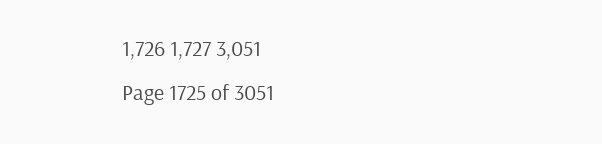1,726 1,727 3,051
Page 1725 of 3051